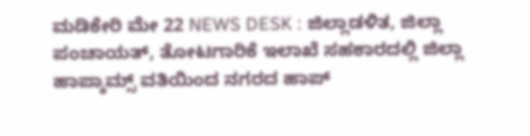ಮಡಿಕೇರಿ ಮೇ 22 NEWS DESK : ಜಿಲ್ಲಾಡಳಿತ, ಜಿಲ್ಲಾ ಪಂಚಾಯತ್, ತೋಟಗಾರಿಕೆ ಇಲಾಖೆ ಸಹಕಾರದಲ್ಲಿ ಜಿಲ್ಲಾ ಹಾಪ್ಕಾಮ್ಸ್ ವತಿಯಿಂದ ನಗರದ ಹಾಪ್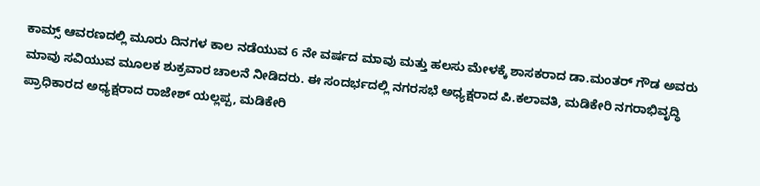ಕಾಮ್ಸ್ ಆವರಣದಲ್ಲಿ ಮೂರು ದಿನಗಳ ಕಾಲ ನಡೆಯುವ 6 ನೇ ವರ್ಷದ ಮಾವು ಮತ್ತು ಹಲಸು ಮೇಳಕ್ಕೆ ಶಾಸಕರಾದ ಡಾ.ಮಂತರ್ ಗೌಡ ಅವರು ಮಾವು ಸವಿಯುವ ಮೂಲಕ ಶುಕ್ರವಾರ ಚಾಲನೆ ನೀಡಿದರು. ಈ ಸಂದರ್ಭದಲ್ಲಿ ನಗರಸಭೆ ಅಧ್ಯಕ್ಷರಾದ ಪಿ.ಕಲಾವತಿ, ಮಡಿಕೇರಿ ನಗರಾಭಿವೃದ್ಧಿ ಪ್ರಾಧಿಕಾರದ ಅಧ್ಯಕ್ಷರಾದ ರಾಜೇಶ್ ಯಲ್ಲಪ್ಪ, ಮಡಿಕೇರಿ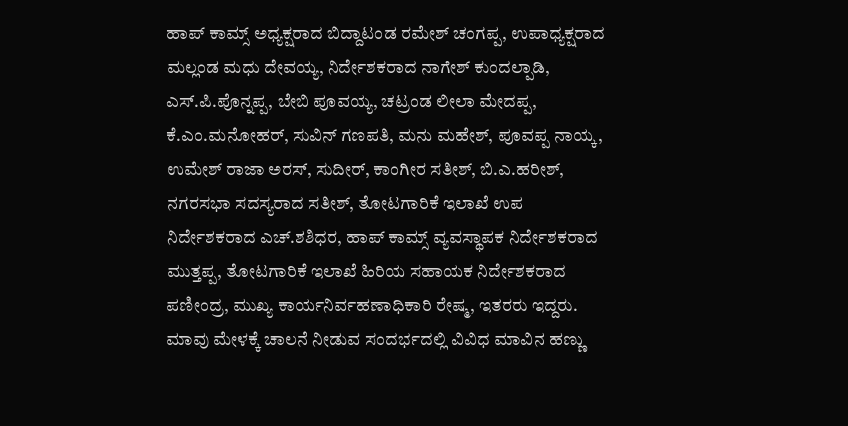ಹಾಪ್ ಕಾಮ್ಸ್ ಅಧ್ಯಕ್ಷರಾದ ಬಿದ್ದಾಟಂಡ ರಮೇಶ್ ಚಂಗಪ್ಪ, ಉಪಾಧ್ಯಕ್ಷರಾದ ಮಲ್ಲಂಡ ಮಧು ದೇವಯ್ಯ, ನಿರ್ದೇಶಕರಾದ ನಾಗೇಶ್ ಕುಂದಲ್ಪಾಡಿ, ಎಸ್.ಪಿ.ಪೊನ್ನಪ್ಪ, ಬೇಬಿ ಪೂವಯ್ಯ, ಚಟ್ರಂಡ ಲೀಲಾ ಮೇದಪ್ಪ, ಕೆ.ಎಂ.ಮನೋಹರ್, ಸುವಿನ್ ಗಣಪತಿ, ಮನು ಮಹೇಶ್, ಪೂವಪ್ಪ ನಾಯ್ಕ, ಉಮೇಶ್ ರಾಜಾ ಅರಸ್, ಸುದೀರ್, ಕಾಂಗೀರ ಸತೀಶ್, ಬಿ.ಎ.ಹರೀಶ್, ನಗರಸಭಾ ಸದಸ್ಯರಾದ ಸತೀಶ್, ತೋಟಗಾರಿಕೆ ಇಲಾಖೆ ಉಪ ನಿರ್ದೇಶಕರಾದ ಎಚ್.ಶಶಿಧರ, ಹಾಪ್ ಕಾಮ್ಸ್ ವ್ಯವಸ್ಥಾಪಕ ನಿರ್ದೇಶಕರಾದ ಮುತ್ತಪ್ಪ, ತೋಟಗಾರಿಕೆ ಇಲಾಖೆ ಹಿರಿಯ ಸಹಾಯಕ ನಿರ್ದೇಶಕರಾದ ಪಣೀಂದ್ರ, ಮುಖ್ಯ ಕಾರ್ಯನಿರ್ವಹಣಾಧಿಕಾರಿ ರೇಷ್ಮ, ಇತರರು ಇದ್ದರು. ಮಾವು ಮೇಳಕ್ಕೆ ಚಾಲನೆ ನೀಡುವ ಸಂದರ್ಭದಲ್ಲಿ ವಿವಿಧ ಮಾವಿನ ಹಣ್ಣು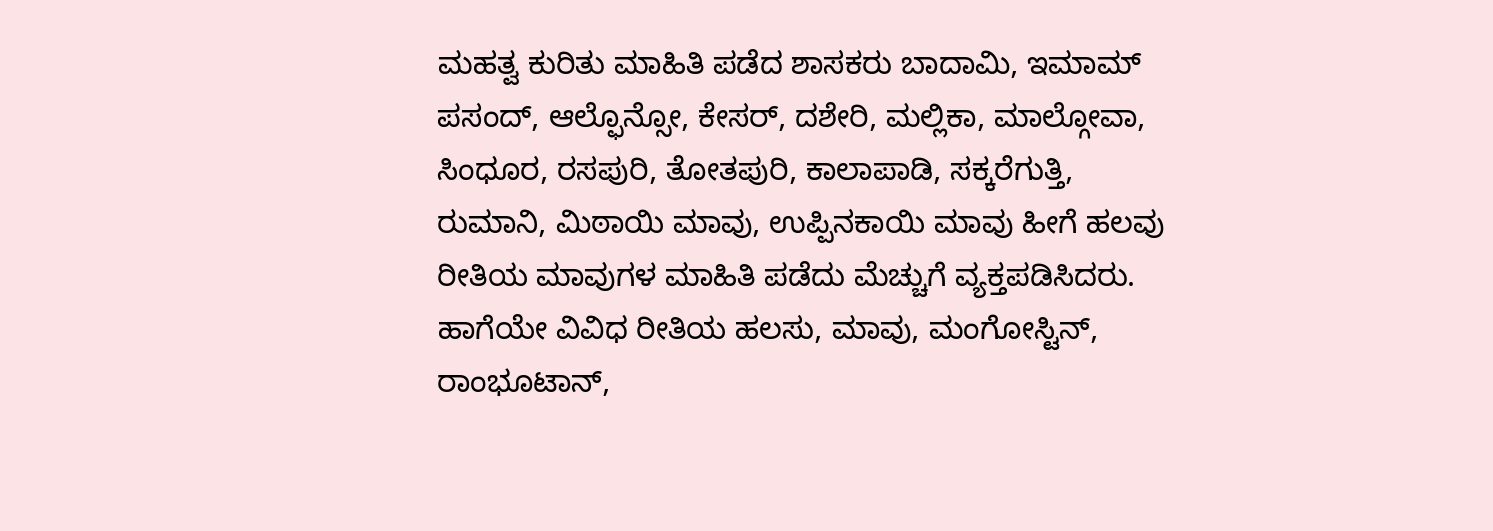ಮಹತ್ವ ಕುರಿತು ಮಾಹಿತಿ ಪಡೆದ ಶಾಸಕರು ಬಾದಾಮಿ, ಇಮಾಮ್ ಪಸಂದ್, ಆಲ್ಫೊನ್ಸೋ, ಕೇಸರ್, ದಶೇರಿ, ಮಲ್ಲಿಕಾ, ಮಾಲ್ಗೋವಾ, ಸಿಂಧೂರ, ರಸಪುರಿ, ತೋತಪುರಿ, ಕಾಲಾಪಾಡಿ, ಸಕ್ಕರೆಗುತ್ತಿ, ರುಮಾನಿ, ಮಿಠಾಯಿ ಮಾವು, ಉಪ್ಪಿನಕಾಯಿ ಮಾವು ಹೀಗೆ ಹಲವು ರೀತಿಯ ಮಾವುಗಳ ಮಾಹಿತಿ ಪಡೆದು ಮೆಚ್ಚುಗೆ ವ್ಯಕ್ತಪಡಿಸಿದರು. ಹಾಗೆಯೇ ವಿವಿಧ ರೀತಿಯ ಹಲಸು, ಮಾವು, ಮಂಗೋಸ್ಟಿನ್, ರಾಂಭೂಟಾನ್,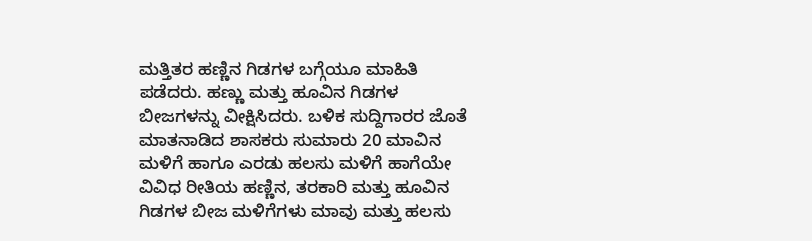ಮತ್ತಿತರ ಹಣ್ಣಿನ ಗಿಡಗಳ ಬಗ್ಗೆಯೂ ಮಾಹಿತಿ ಪಡೆದರು. ಹಣ್ಣು ಮತ್ತು ಹೂವಿನ ಗಿಡಗಳ ಬೀಜಗಳನ್ನು ವೀಕ್ಷಿಸಿದರು. ಬಳಿಕ ಸುದ್ದಿಗಾರರ ಜೊತೆ ಮಾತನಾಡಿದ ಶಾಸಕರು ಸುಮಾರು 20 ಮಾವಿನ ಮಳಿಗೆ ಹಾಗೂ ಎರಡು ಹಲಸು ಮಳಿಗೆ ಹಾಗೆಯೇ ವಿವಿಧ ರೀತಿಯ ಹಣ್ಣಿನ, ತರಕಾರಿ ಮತ್ತು ಹೂವಿನ ಗಿಡಗಳ ಬೀಜ ಮಳಿಗೆಗಳು ಮಾವು ಮತ್ತು ಹಲಸು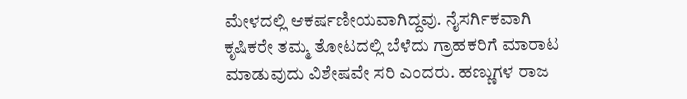ಮೇಳದಲ್ಲಿ ಆಕರ್ಷಣೀಯವಾಗಿದ್ದವು. ನೈಸರ್ಗಿಕವಾಗಿ ಕೃಷಿಕರೇ ತಮ್ಮ ತೋಟದಲ್ಲಿ ಬೆಳೆದು ಗ್ರಾಹಕರಿಗೆ ಮಾರಾಟ ಮಾಡುವುದು ವಿಶೇಷವೇ ಸರಿ ಎಂದರು. ಹಣ್ಣುಗಳ ರಾಜ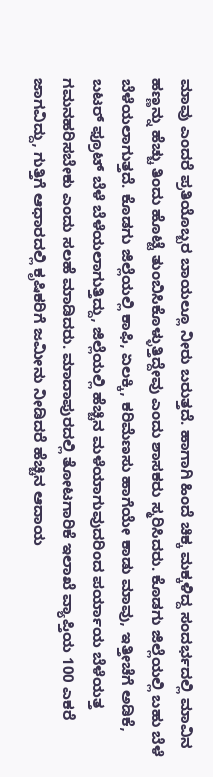ಮಾವು ಎಂದರೆ ಪ್ರತಿಯೊಬ್ಬರ ಬಾಯಲ್ಲೂ ನೀರು ಬರುತ್ತದೆ. ಹಾಗಾಗಿ ಹಿಂದೆ ಚಿಕ್ಕ ಮಕ್ಕಳಿದ್ದ ಸಂದರ್ಭದಲ್ಲಿ ಮಾವಿನ ಹಣ್ಣನ್ನು ಹೆಚ್ಚು ತಿಂದು ಹೊಟ್ಟೆ ತುಂಬಿಸಿಕೊಳ್ಳುತ್ತಿದ್ದೇವು ಎಂದು ಶಾಸಕರು ಸ್ಮರಿಸಿದರು. ಕೊಡಗು ಜಿಲ್ಲೆಯಲ್ಲಿ ಬಹು ಬೆಳೆ ಬೆಳೆಯಲಾಗುತ್ತದೆ. ಕೊಡಗು ಜಿಲ್ಲೆಯಲ್ಲಿ ಕಾಫಿ, ಏಲಕ್ಕಿ, ಕರಿಮೆಣಸು ಹಾಗೆಯೇ ಕಾಡು ಮಾವು, ಇತ್ತೀಚೆಗೆ ಅಡಿಕೆ, ಬಟರ್ ಫ್ರೂಟ್ ಬೆಳೆ ಬೆಳೆಯಲಾಗುತ್ತಿದ್ದು, ಜಿಲ್ಲೆಯಲ್ಲಿ ಹೆಚ್ಚಿನ ಮಳೆಯಾಗುವುದರಿಂದ ಪರ್ಯಾಯ ಬೆಳೆಯತ್ತ ಗಮನಹರಿಸಬೇಕು ಎಂದು ಸಲಹೆ ಮಾಡಿದರು. ಮಾದಾಪುರದಲ್ಲಿ ತೋಟಗಾರಿಕೆ ಇಲಾಖೆ ವ್ಯಾಪ್ತಿಯ 100 ಎಕರೆ ಜಾಗವಿದ್ದು, ಗುತ್ತಿಗೆ ಆಧಾರದಲ್ಲಿ ಕೃಷಿಕರಿಗೆ ಜಮೀನು ನೀಡಿದರೆ ಹೆಚ್ಚಿನ ಆದಾಯ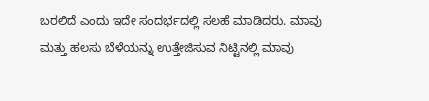ಬರಲಿದೆ ಎಂದು ಇದೇ ಸಂದರ್ಭದಲ್ಲಿ ಸಲಹೆ ಮಾಡಿದರು. ಮಾವು ಮತ್ತು ಹಲಸು ಬೆಳೆಯನ್ನು ಉತ್ತೇಜಿಸುವ ನಿಟ್ಟಿನಲ್ಲಿ ಮಾವು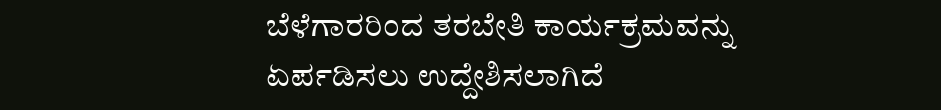ಬೆಳೆಗಾರರಿಂದ ತರಬೇತಿ ಕಾರ್ಯಕ್ರಮವನ್ನು ಏರ್ಪಡಿಸಲು ಉದ್ದೇಶಿಸಲಾಗಿದೆ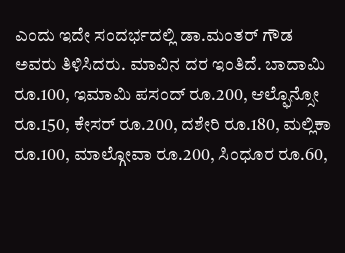ಎಂದು ಇದೇ ಸಂದರ್ಭದಲ್ಲಿ ಡಾ.ಮಂತರ್ ಗೌಡ ಅವರು ತಿಳಿಸಿದರು. ಮಾವಿನ ದರ ಇಂತಿದೆ. ಬಾದಾಮಿ ರೂ.100, ಇಮಾಮಿ ಪಸಂದ್ ರೂ.200, ಆಲ್ಫೊನ್ಸೋ ರೂ.150, ಕೇಸರ್ ರೂ.200, ದಶೇರಿ ರೂ.180, ಮಲ್ಲಿಕಾ ರೂ.100, ಮಾಲ್ಗೋವಾ ರೂ.200, ಸಿಂಧೂರ ರೂ.60,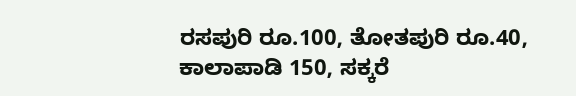ರಸಪುರಿ ರೂ.100, ತೋತಪುರಿ ರೂ.40, ಕಾಲಾಪಾಡಿ 150, ಸಕ್ಕರೆ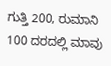ಗುತ್ತಿ 200, ರುಮಾನಿ 100 ದರದಲ್ಲಿ ಮಾವು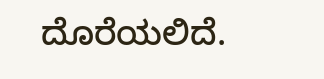ದೊರೆಯಲಿದೆ.